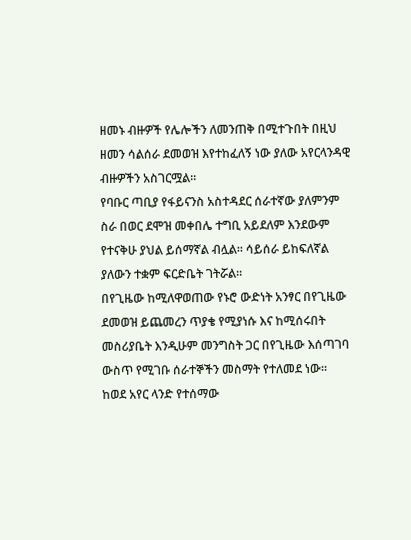ዘመኑ ብዙዎች የሌሎችን ለመንጠቅ በሚተጉበት በዚህ ዘመን ሳልሰራ ደመወዝ እየተከፈለኝ ነው ያለው አየርላንዳዊ ብዙዎችን አስገርሟል።
የባቡር ጣቢያ የፋይናንስ አስተዳደር ሰራተኛው ያለምንም ስራ በወር ደሞዝ መቀበሌ ተግቢ አይደለም እንደውም የተናቅሁ ያህል ይሰማኛል ብሏል። ሳይሰራ ይከፍለኛል ያለውን ተቋም ፍርድቤት ገትሯል።
በየጊዜው ከሚለዋወጠው የኑሮ ውድነት አንፃር በየጊዜው ደመወዝ ይጨመረን ጥያቄ የሚያነሱ እና ከሚሰሩበት መስሪያቤት እንዲሁም መንግስት ጋር በየጊዜው እሰጣገባ ውስጥ የሚገቡ ሰራተኞችን መስማት የተለመደ ነው።
ከወደ አየር ላንድ የተሰማው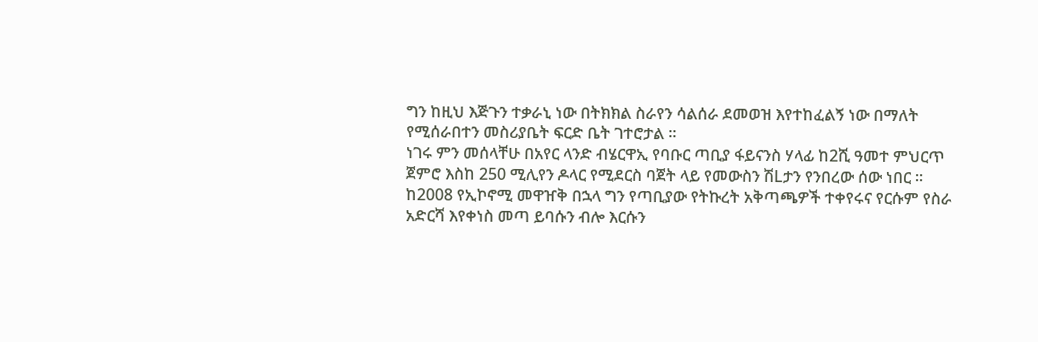ግን ከዚህ እጅጉን ተቃራኒ ነው በትክክል ስራየን ሳልሰራ ደመወዝ እየተከፈልኝ ነው በማለት የሚሰራበተን መስሪያቤት ፍርድ ቤት ገተሮታል ።
ነገሩ ምን መሰላቸሁ በአየር ላንድ ብሄርዋኢ የባቡር ጣቢያ ፋይናንስ ሃላፊ ከ2ሺ ዓመተ ምህርጥ ጀምሮ እስከ 250 ሚሊየን ዶላር የሚደርስ ባጀት ላይ የመውስን ሽLታን የንበረው ሰው ነበር ።
ከ2008 የኢኮኖሚ መዋዠቅ በኋላ ግን የጣቢያው የትኩረት አቅጣጫዎች ተቀየሩና የርሱም የስራ አድርሻ እየቀነስ መጣ ይባሱን ብሎ እርሱን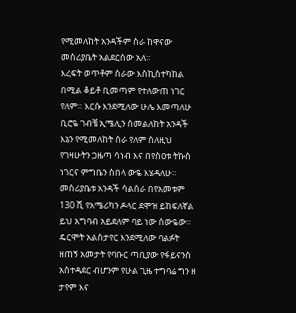የሚመለከት አንዳችም ስራ ከዋናው መስሪያቤት አልደርሰው አለ።
እረፍት ወጥቶም ስራው እስኪስተካከል በሚል ቆይቶ ቢመጣም የተለውጠ ነገር የለም። እርሱ እንደሚለው ሁሌ እመጣለሁ ቢሮዬ ገብቼ ኢሜሊን ሰመልለከት አንዳች እኔን የሚመለከት ስራ የለም ስለዚህ የገዛሁትን ጋዜጣ ሳነብ እና በየስዐቱ ትኩስ ነገርና ምግቤን ስበላ ውዬ እሄዳለሁ። መስሪያቤቱ አንዳች ሳልሰራ በየአመቱም 130 ሺ የአሜሪካን ዶላር ደሞዝ ይከፍለኛል ይህ አግባብ አይደለም ባይ ነው ሰውዬው።
ዴርሞት አልስታየር እንደሚለው ባልፉት ዘጠኝ አመታት የባቡር ጣቢያው የፋይናንስ አስተዳደር ብሆንም የሁል ጊዜ ተግባሬ ግን ዘ ታየም እና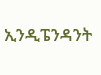ኢንዲፔንዳንት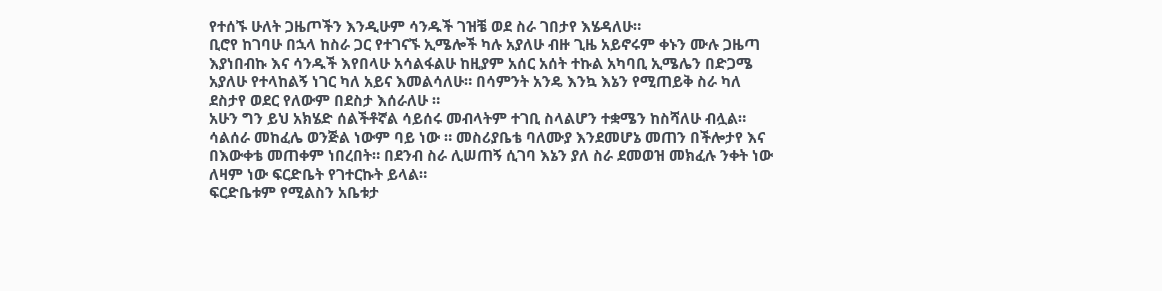የተሰኙ ሁለት ጋዜጦችን እንዲሁም ሳንዱች ገዝቼ ወደ ስራ ገበታየ እሄዳለሁ።
ቢሮየ ከገባሁ በኋላ ከስራ ጋር የተገናኙ ኢሜሎች ካሉ አያለሁ ብዙ ጊዜ አይኖሩም ቀኑን ሙሉ ጋዜጣ እያነበብኩ እና ሳንዱች እየበላሁ አሳልፋልሁ ከዚያም አሰር አሰት ተኩል አካባቢ ኢሜሌን በድጋሜ አያለሁ የተላከልኝ ነገር ካለ አይና እመልሳለሁ። በሳምንት አንዴ እንኳ እኔን የሚጠይቅ ስራ ካለ ደስታየ ወደር የለውም በደስታ እሰራለሁ ።
አሁን ግን ይህ አክሄድ ሰልችቶኛል ሳይሰሩ መብላትም ተገቢ ስላልሆን ተቋሜን ከስሻለሁ ብሏል።
ሳልሰራ መከፈሌ ወንጅል ነውም ባይ ነው ። መስሪያቤቴ ባለሙያ እንደመሆኔ መጠን በችሎታየ እና በእውቀቴ መጠቀም ነበረበት። በደንብ ስራ ሊሠጠኝ ሲገባ እኔን ያለ ስራ ደመወዝ መክፈሉ ንቀት ነው ለዛም ነው ፍርድቤት የገተርኩት ይላል።
ፍርድቤቱም የሚልስን አቤቱታ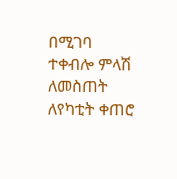በሚገባ ተቀብሎ ምላሽ ለመስጠት ለየካቲት ቀጠሮ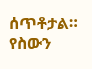ሰጥቶታል። የስውን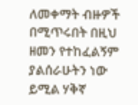ለመቀማት ብዙዎች በሚጥሩበት በዚህ ዘመን የተከፈልኝም ያልሰራሁትን ነው ይሚል ሃቅኛ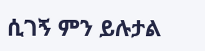ሲገኝ ምን ይሉታል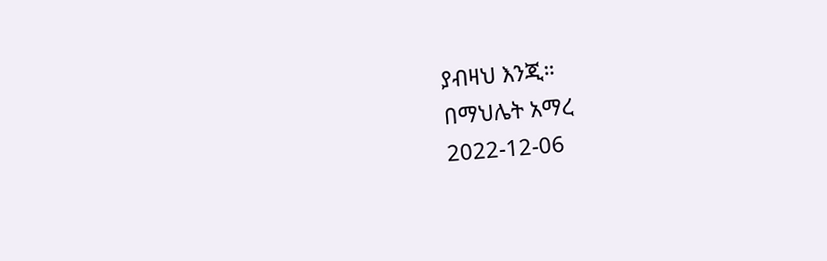ያብዛህ እንጂ።
በማህሌት አማረ
2022-12-06